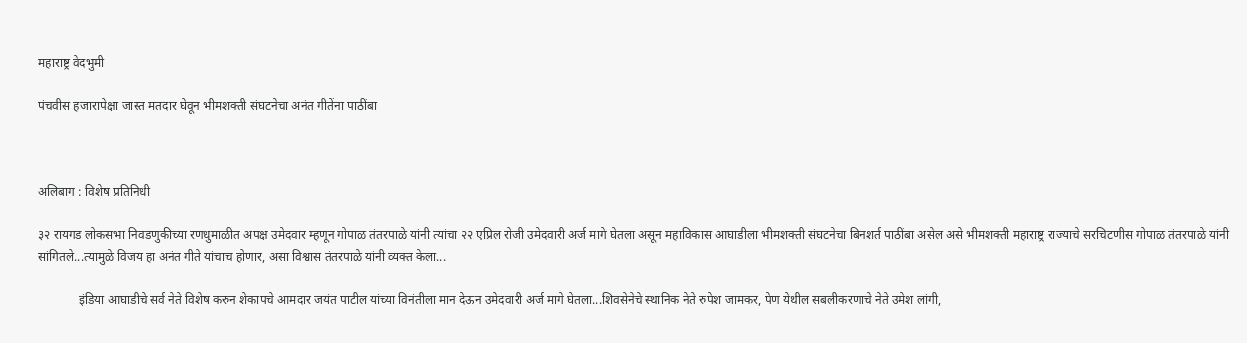महाराष्ट्र वेदभुमी

पंचवीस हजारापेक्षा जास्त मतदार घेवून भीमशक्ती संघटनेचा अनंत गीतेंना पाठींबा



अलिबाग : विशेष प्रतिनिधी

३२ रायगड लोकसभा निवडणुकीच्या रणधुमाळीत अपक्ष उमेदवार म्हणून गोपाळ तंतरपाळे यांनी त्यांचा २२ एप्रिल रोजी उमेदवारी अर्ज मागे घेतला असून महाविकास आघाडीला भीमशक्ती संघटनेचा बिनशर्त पाठींबा असेल असे भीमशक्ती महाराष्ट्र राज्याचे सरचिटणीस गोपाळ तंतरपाळे यांनी सांगितले...त्यामुळे विजय हा अनंत गीते यांचाच होणार, असा विश्वास तंतरपाळे यांनी व्यक्त केला...

             इंडिया आघाडीचे सर्व नेते विशेष करुन शेकापचे आमदार जयंत पाटील यांच्या विनंतीला मान देऊन उमेदवारी अर्ज मागे घेतला...शिवसेनेचे स्थानिक नेते रुपेश जामकर, पेण येथील सबलीकरणाचे नेते उमेश लांगी,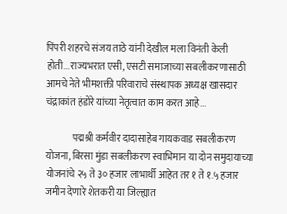पिंपरी शहरचे संजय ताठे यांनी देखील मला विनंती केली होती...राज्यभरात एसी, एसटी समाजाच्या सबलीकरणासाठी आमचे नेते भीमशक्ती परिवाराचे संस्थापक अध्यक्ष खासदार चंद्राकांत हंडोरे यांच्या नेतृत्वात काम करत आहे...

              पद्मश्री कर्मवीर दादासाहेब गायकवाड सबलीकरण योजना, बिरसा मुंडा सबलीकरण स्वाभिमान या दोन समुदायाच्या योजनांचे २५ ते ३० हजार लाभार्थी आहेत तर १ ते १.५ हजार जमीन देणारे शेतकरी या जिल्ह्यात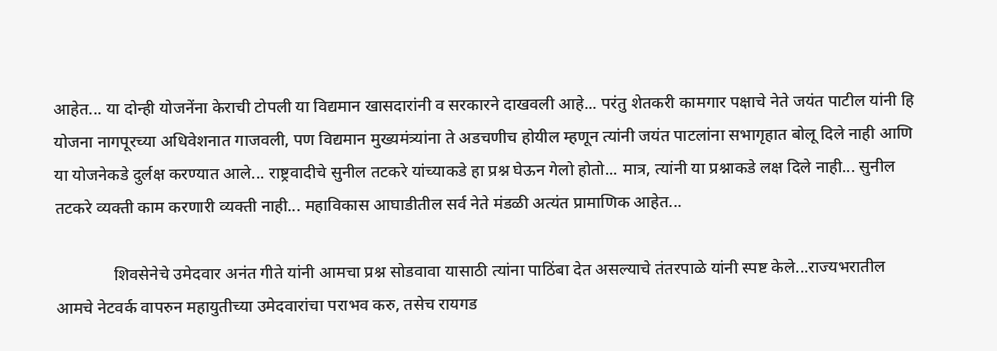आहेत... या दोन्ही योजनेंना केराची टोपली या विद्यमान खासदारांनी व सरकारने दाखवली आहे... परंतु शेतकरी कामगार पक्षाचे नेते जयंत पाटील यांनी हि योजना नागपूरच्या अधिवेशनात गाजवली, पण विद्यमान मुख्यमंत्र्यांना ते अडचणीच होयील म्हणून त्यांनी जयंत पाटलांना सभागृहात बोलू दिले नाही आणि या योजनेकडे दुर्लक्ष करण्यात आले... राष्ट्रवादीचे सुनील तटकरे यांच्याकडे हा प्रश्न घेऊन गेलो होतो... मात्र, त्यांनी या प्रश्नाकडे लक्ष दिले नाही... सुनील तटकरे व्यक्ती काम करणारी व्यक्ती नाही... महाविकास आघाडीतील सर्व नेते मंडळी अत्यंत प्रामाणिक आहेत...

              शिवसेनेचे उमेदवार अनंत गीते यांनी आमचा प्रश्न सोडवावा यासाठी त्यांना पाठिंबा देत असल्याचे तंतरपाळे यांनी स्पष्ट केले...राज्यभरातील आमचे नेटवर्क वापरुन महायुतीच्या उमेदवारांचा पराभव करु, तसेच रायगड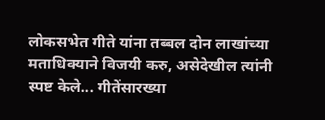लोकसभेत गीते यांना तब्बल दोन लाखांच्या मताधिक्याने विजयी करु, असेदेखील त्यांनी स्पष्ट केले... गीतेंसारख्या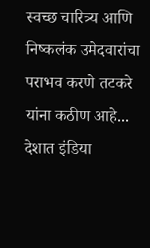स्वच्छ चारित्र्य आणि निष्कलंक उमेदवारांचा पराभव करणे तटकरे यांना कठीण आहे... देशात इंडिया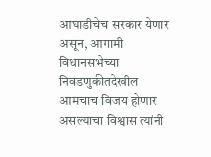आघाडीचेच सरकार येणार असून, आगामी विधानसभेच्या निवडणुकीतदेखील आमचाच विजय होणार असल्याचा विश्वास त्यांनी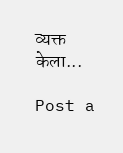व्यक्त केला...

Post a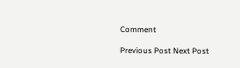Comment

Previous Post Next Post